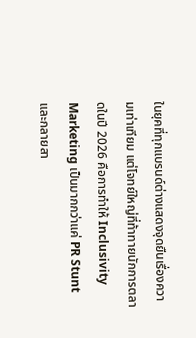ในยุคที่ทุกแบรนด์ต่างแสดงจุดยืนเรื่องความเท่าเทียม แต่โจทย์ใหญ่ที่ท้าทายนักการตลาดในปี 2026 คือการทำให้ Inclusivity Marketing เป็นมากกว่าแค่ PR Stunt และกลายสา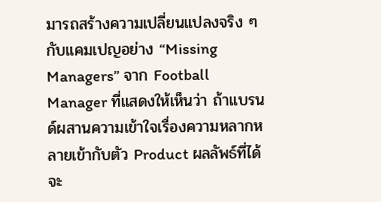มารถสร้างความเปลี่ยนแปลงจริง ๆ กับแคมเปญอย่าง “Missing Managers” จาก Football Manager ที่แสดงให้เห็นว่า ถ้าแบรนด์ผสานความเข้าใจเรื่องความหลากหลายเข้ากับตัว Product ผลลัพธ์ที่ได้จะ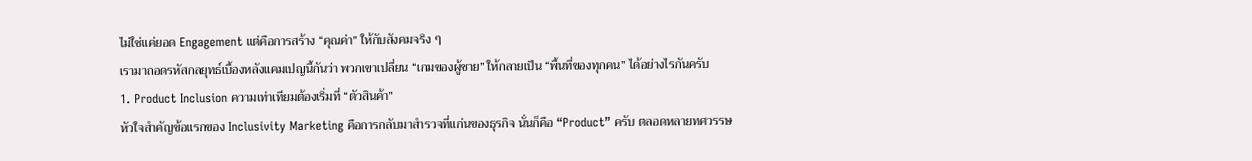ไม่ใช่แค่ยอด Engagement แต่คือการสร้าง “คุณค่า” ให้กับสังคมจริง ๆ
เรามาถอดรหัสกลยุทธ์เบื้องหลังแคมเปญนี้กันว่า พวกเขาเปลี่ยน “เกมของผู้ชาย” ให้กลายเป็น “พื้นที่ของทุกคน” ได้อย่างไรกันครับ
1. Product Inclusion ความเท่าเทียมต้องเริ่มที่ “ตัวสินค้า”
หัวใจสำคัญข้อแรกของ Inclusivity Marketing คือการกลับมาสำรวจที่แก่นของธุรกิจ นั่นก็คือ “Product” ครับ ตลอดหลายทศวรรษ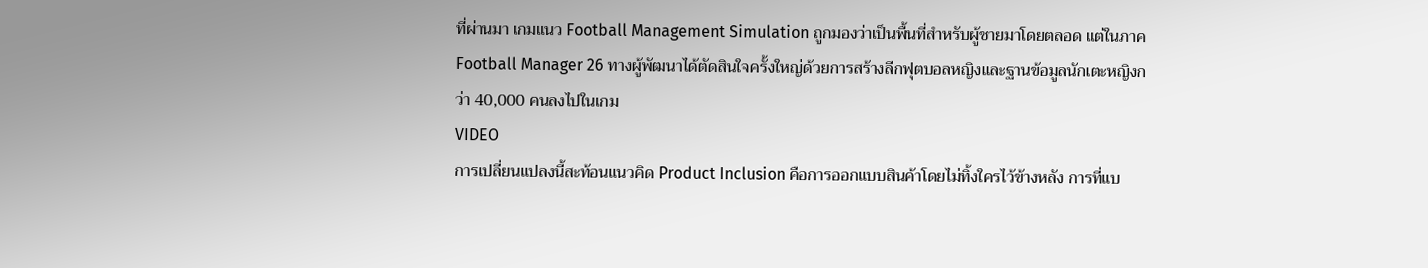ที่ผ่านมา เกมแนว Football Management Simulation ถูกมองว่าเป็นพื้นที่สำหรับผู้ชายมาโดยตลอด แต่ในภาค Football Manager 26 ทางผู้พัฒนาได้ตัดสินใจครั้งใหญ่ด้วยการสร้างลีกฟุตบอลหญิงและฐานข้อมูลนักเตะหญิงกว่า 40,000 คนลงไปในเกม
VIDEO
การเปลี่ยนแปลงนี้สะท้อนแนวคิด Product Inclusion คือการออกแบบสินค้าโดยไม่ทิ้งใครไว้ข้างหลัง การที่แบ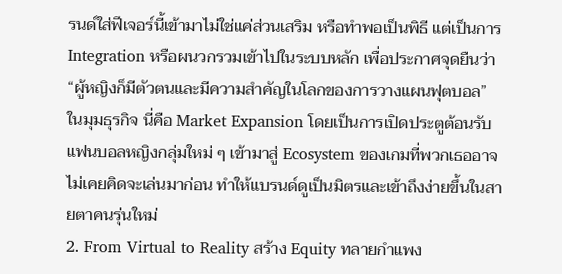รนด์ใส่ฟีเจอร์นี้เข้ามาไม่ใช่แค่ส่วนเสริม หรือทำพอเป็นพิธี แต่เป็นการ Integration หรือผนวกรวมเข้าไปในระบบหลัก เพื่อประกาศจุดยืนว่า “ผู้หญิงก็มีตัวตนและมีความสำคัญในโลกของการวางแผนฟุตบอล”
ในมุมธุรกิจ นี่คือ Market Expansion โดยเป็นการเปิดประตูต้อนรับแฟนบอลหญิงกลุ่มใหม่ ๆ เข้ามาสู่ Ecosystem ของเกมที่พวกเธออาจไม่เคยคิดจะเล่นมาก่อน ทำให้แบรนด์ดูเป็นมิตรและเข้าถึงง่ายขึ้นในสายตาคนรุ่นใหม่
2. From Virtual to Reality สร้าง Equity ทลายกำแพง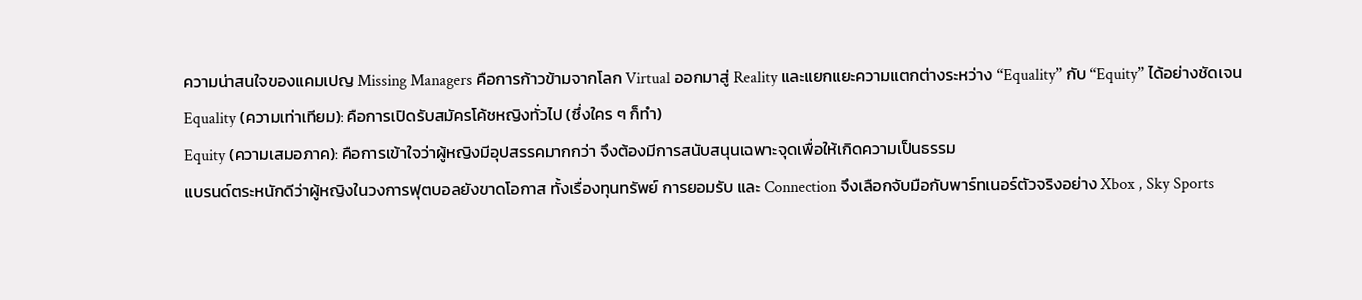ความน่าสนใจของแคมเปญ Missing Managers คือการก้าวข้ามจากโลก Virtual ออกมาสู่ Reality และแยกแยะความแตกต่างระหว่าง “Equality” กับ “Equity” ได้อย่างชัดเจน
Equality (ความเท่าเทียม): คือการเปิดรับสมัครโค้ชหญิงทั่วไป (ซึ่งใคร ๆ ก็ทำ)
Equity (ความเสมอภาค): คือการเข้าใจว่าผู้หญิงมีอุปสรรคมากกว่า จึงต้องมีการสนับสนุนเฉพาะจุดเพื่อให้เกิดความเป็นธรรม
แบรนด์ตระหนักดีว่าผู้หญิงในวงการฟุตบอลยังขาดโอกาส ทั้งเรื่องทุนทรัพย์ การยอมรับ และ Connection จึงเลือกจับมือกับพาร์ทเนอร์ตัวจริงอย่าง Xbox , Sky Sports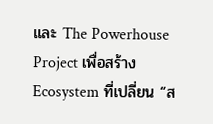และ The Powerhouse Project เพื่อสร้าง Ecosystem ที่เปลี่ยน “ส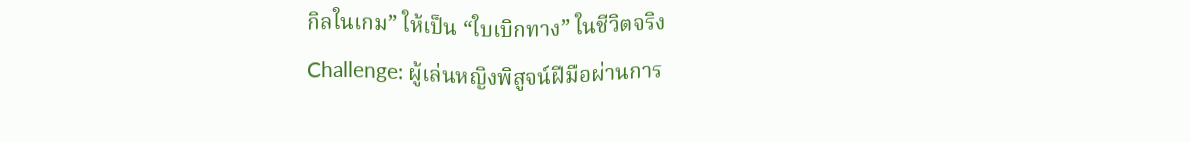กิลในเกม” ให้เป็น “ใบเบิกทาง” ในชีวิตจริง
Challenge: ผู้เล่นหญิงพิสูจน์ฝีมือผ่านการ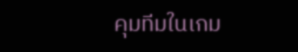คุมทีมในเกม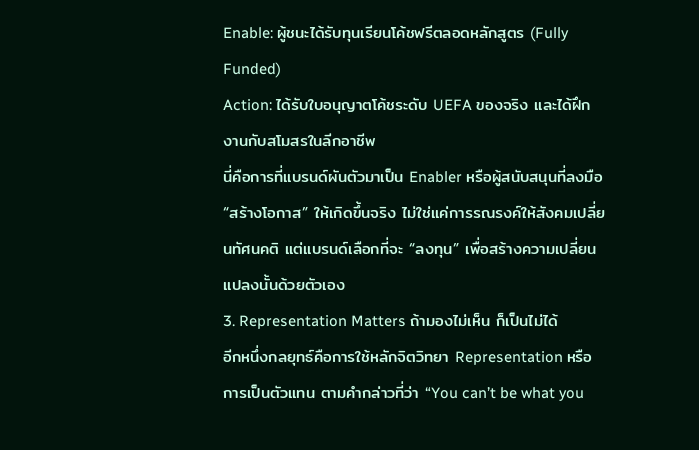Enable: ผู้ชนะได้รับทุนเรียนโค้ชฟรีตลอดหลักสูตร (Fully Funded)
Action: ได้รับใบอนุญาตโค้ชระดับ UEFA ของจริง และได้ฝึกงานกับสโมสรในลีกอาชีพ
นี่คือการที่แบรนด์ผันตัวมาเป็น Enabler หรือผู้สนับสนุนที่ลงมือ “สร้างโอกาส” ให้เกิดขึ้นจริง ไม่ใช่แค่การรณรงค์ให้สังคมเปลี่ยนทัศนคติ แต่แบรนด์เลือกที่จะ “ลงทุน” เพื่อสร้างความเปลี่ยนแปลงนั้นด้วยตัวเอง
3. Representation Matters ถ้ามองไม่เห็น ก็เป็นไม่ได้
อีกหนึ่งกลยุทธ์คือการใช้หลักจิตวิทยา Representation หรือการเป็นตัวแทน ตามคำกล่าวที่ว่า “You can’t be what you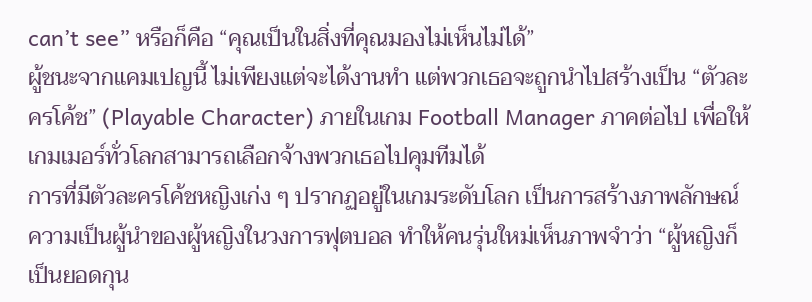can’t see” หรือก็คือ “คุณเป็นในสิ่งที่คุณมองไม่เห็นไม่ได้”
ผู้ชนะจากแคมเปญนี้ ไม่เพียงแต่จะได้งานทำ แต่พวกเธอจะถูกนำไปสร้างเป็น “ตัวละครโค้ช” (Playable Character) ภายในเกม Football Manager ภาคต่อไป เพื่อให้เกมเมอร์ทั่วโลกสามารถเลือกจ้างพวกเธอไปคุมทีมได้
การที่มีตัวละครโค้ชหญิงเก่ง ๆ ปรากฏอยู่ในเกมระดับโลก เป็นการสร้างภาพลักษณ์ความเป็นผู้นำของผู้หญิงในวงการฟุตบอล ทำให้คนรุ่นใหม่เห็นภาพจำว่า “ผู้หญิงก็เป็นยอดกุน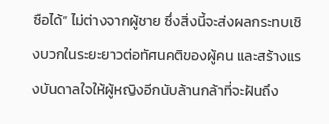ซือได้” ไม่ต่างจากผู้ชาย ซึ่งสิ่งนี้จะส่งผลกระทบเชิงบวกในระยะยาวต่อทัศนคติของผู้คน และสร้างแรงบันดาลใจให้ผู้หญิงอีกนับล้านกล้าที่จะฝันถึง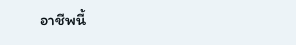อาชีพนี้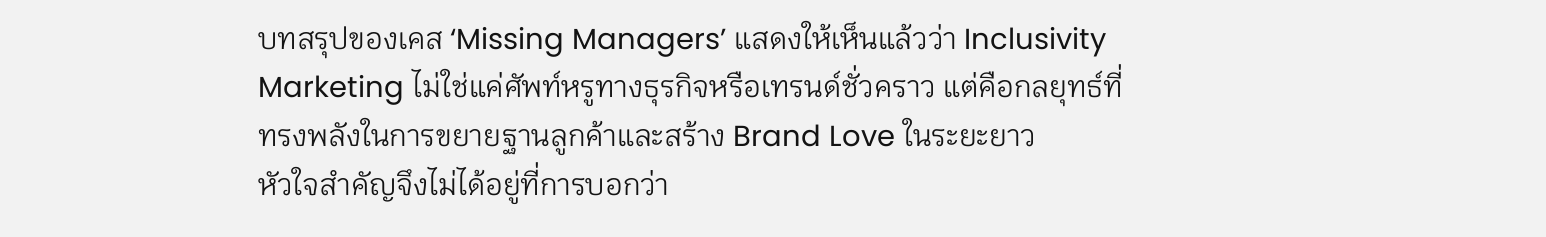บทสรุปของเคส ‘Missing Managers’ แสดงให้เห็นแล้วว่า Inclusivity Marketing ไม่ใช่แค่ศัพท์หรูทางธุรกิจหรือเทรนด์ชั่วคราว แต่คือกลยุทธ์ที่ทรงพลังในการขยายฐานลูกค้าและสร้าง Brand Love ในระยะยาว
หัวใจสำคัญจึงไม่ได้อยู่ที่การบอกว่า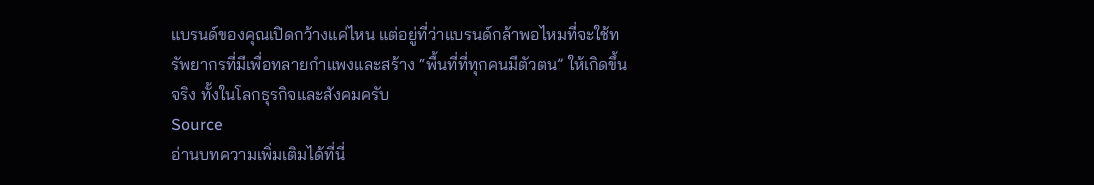แบรนด์ของคุณเปิดกว้างแค่ไหน แต่อยู่ที่ว่าแบรนด์กล้าพอไหมที่จะใช้ทรัพยากรที่มีเพื่อทลายกำแพงและสร้าง “พื้นที่ที่ทุกคนมีตัวตน” ให้เกิดขึ้นจริง ทั้งในโลกธุรกิจและสังคมครับ
Source
อ่านบทความเพิ่มเติมได้ที่นี่